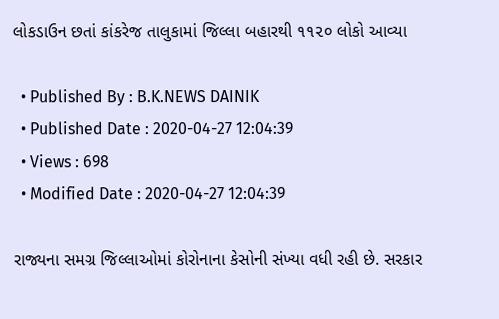લોકડાઉન છતાં કાંકરેજ તાલુકામાં જિલ્લા બહારથી ૧૧૨૦ લોકો આવ્યા

  • Published By : B.K.NEWS DAINIK
  • Published Date : 2020-04-27 12:04:39
  • Views : 698
  • Modified Date : 2020-04-27 12:04:39

રાજ્યના સમગ્ર જિલ્લાઓમાં કોરોનાના કેસોની સંખ્યા વધી રહી છે. સરકાર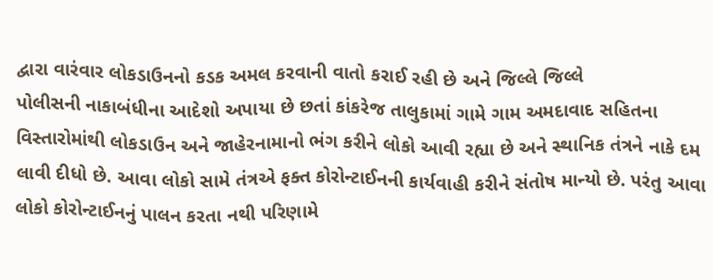દ્વારા વારંવાર લોકડાઉનનો કડક અમલ કરવાની વાતો કરાઈ રહી છે અને જિલ્લે જિલ્લે
પોલીસની નાકાબંધીના આદેશો અપાયા છે છતાં કાંકરેજ તાલુકામાં ગામે ગામ અમદાવાદ સહિતના વિસ્તારોમાંથી લોકડાઉન અને જાહેરનામાનો ભંગ કરીને લોકો આવી રહ્યા છે અને સ્થાનિક તંત્રને નાકે દમ લાવી દીધો છે. આવા લોકો સામે તંત્રએ ફક્ત કોરોન્ટાઈનની કાર્યવાહી કરીને સંતોષ માન્યો છે. પરંતુ આવા લોકો કોરોન્ટાઈનનું પાલન કરતા નથી પરિણામે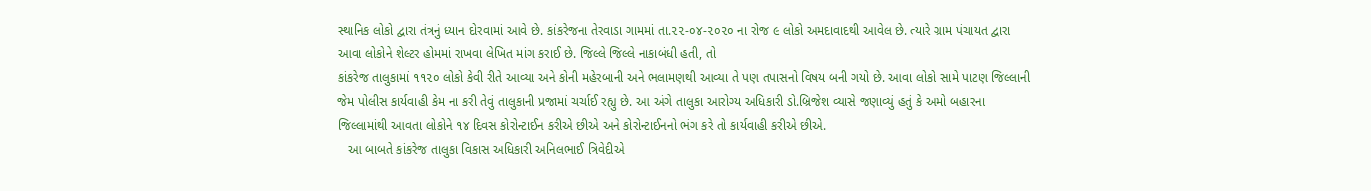સ્થાનિક લોકો દ્વારા તંત્રનું ધ્યાન દોરવામાં આવે છે. કાંકરેજના તેરવાડા ગામમાં તા.૨૨-૦૪-૨૦૨૦ ના રોજ ૯ લોકો અમદાવાદથી આવેલ છે. ત્યારે ગ્રામ પંચાયત દ્વારા આવા લોકોને શેલ્ટર હોમમાં રાખવા લેખિત માંગ કરાઈ છે. જિલ્લે જિલ્લે નાકાબંધી હતી, તો
કાંકરેજ તાલુકામાં ૧૧૨૦ લોકો કેવી રીતે આવ્યા અને કોની મહેરબાની અને ભલામણથી આવ્યા તે પણ તપાસનો વિષય બની ગયો છે. આવા લોકો સામે પાટણ જિલ્લાની જેમ પોલીસ કાર્યવાહી કેમ ના કરી તેવું તાલુકાની પ્રજામાં ચર્ચાઈ રહ્યુ છે. આ અંગે તાલુકા આરોગ્ય અધિકારી ડો.બ્રિજેશ વ્યાસે જણાવ્યું હતું કે અમો બહારના જિલ્લામાંથી આવતા લોકોને ૧૪ દિવસ કોરોન્ટાઈન કરીએ છીએ અને કોરોન્ટાઈનનો ભંગ કરે તો કાર્યવાહી કરીએ છીએ.
   આ બાબતે કાંકરેજ તાલુકા વિકાસ અધિકારી અનિલભાઈ ત્રિવેદીએ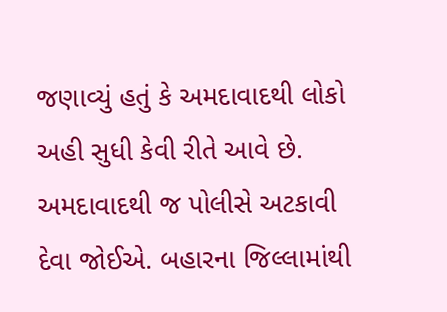જણાવ્યું હતું કે અમદાવાદથી લોકો અહી સુધી કેવી રીતે આવે છે. અમદાવાદથી જ પોલીસે અટકાવી દેવા જોઈએ. બહારના જિલ્લામાંથી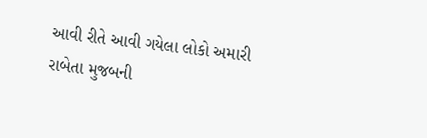આવી રીતે આવી ગયેલા લોકો અમારી રાબેતા મુજબની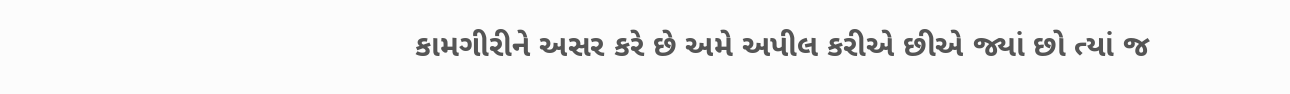કામગીરીને અસર કરે છે અમે અપીલ કરીએ છીએ જ્યાં છો ત્યાં જ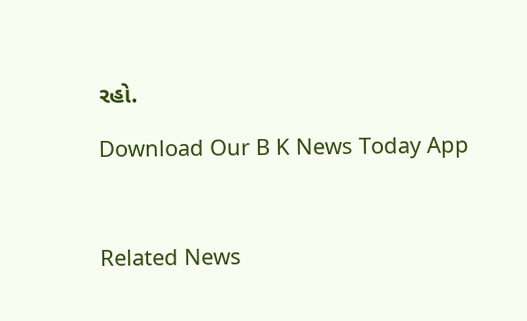રહો.

Download Our B K News Today App



Related News